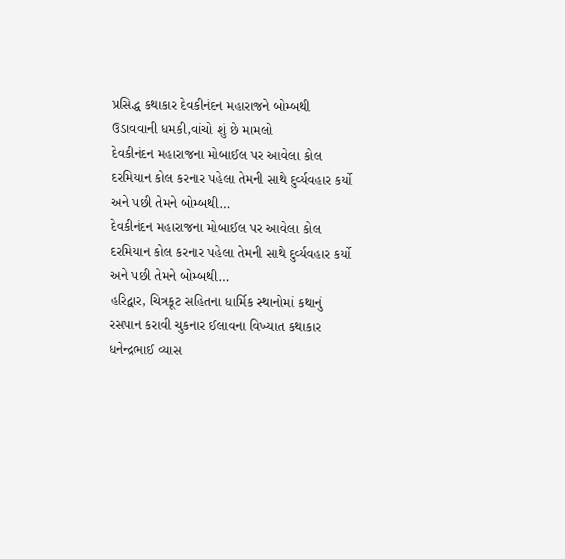પ્રસિદ્ધ કથાકાર દેવકીનંદન મહારાજને બોમ્બથી ઉડાવવાની ધમકી,વાંચો શું છે મામલો
દેવકીનંદન મહારાજના મોબાઈલ પર આવેલા કોલ દરમિયાન કોલ કરનાર પહેલા તેમની સાથે દુર્વ્યવહાર કર્યો અને પછી તેમને બોમ્બથી…
દેવકીનંદન મહારાજના મોબાઈલ પર આવેલા કોલ દરમિયાન કોલ કરનાર પહેલા તેમની સાથે દુર્વ્યવહાર કર્યો અને પછી તેમને બોમ્બથી…
હરિદ્વાર, ચિત્રકૂટ સહિતના ધાર્મિક સ્થાનોમાં કથાનું રસપાન કરાવી ચુકનાર ઈલાવના વિખ્યાત કથાકાર ધનેન્દ્રભાઈ વ્યાસ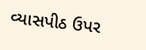વ્યાસપીઠ ઉપર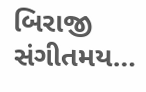બિરાજી સંગીતમય…